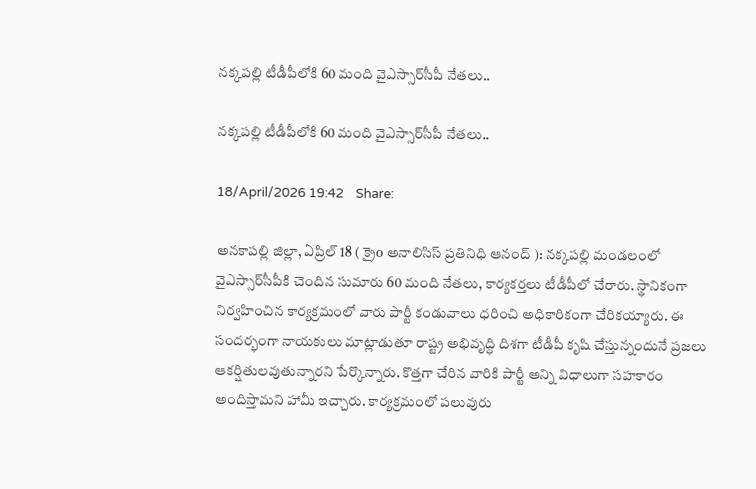నక్కపల్లి టీడీపీలోకి 60 మంది వైఎస్సార్‌సీపీ నేతలు..

నక్కపల్లి టీడీపీలోకి 60 మంది వైఎస్సార్‌సీపీ నేతలు..

18/April/2026 19:42    Share:

అనకాపల్లి జిల్లా, ఏప్రిల్ 18 ( క్రైo అనాలిసిస్ ప్రతినిధి ఆనంద్ ): నక్కపల్లి మండలంలో వైఎస్సార్‌సీపీకి చెందిన సుమారు 60 మంది నేతలు, కార్యకర్తలు టీడీపీలో చేరారు. స్థానికంగా నిర్వహించిన కార్యక్రమంలో వారు పార్టీ కండువాలు ధరించి అధికారికంగా చేరికయ్యారు. ఈ సందర్భంగా నాయకులు మాట్లాడుతూ రాష్ట్ర అభివృద్ధి దిశగా టీడీపీ కృషి చేస్తున్నందునే ప్రజలు ఆకర్షితులవుతున్నారని పేర్కొన్నారు. కొత్తగా చేరిన వారికి పార్టీ అన్ని విధాలుగా సహకారం అందిస్తామని హామీ ఇచ్చారు. కార్యక్రమంలో పలువురు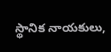స్థానిక నాయకులు,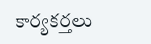కార్యకర్తలు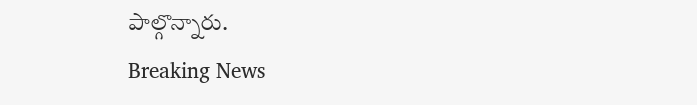పాల్గొన్నారు.
Breaking News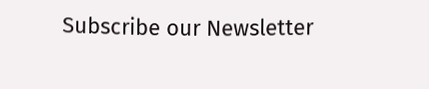Subscribe our Newsletter